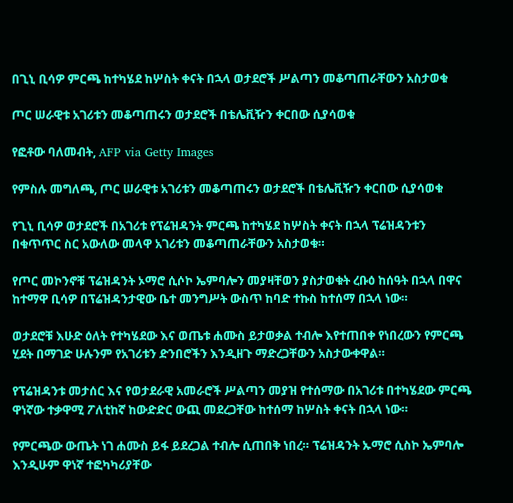በጊኒ ቢሳዎ ምርጫ ከተካሄደ ከሦስት ቀናት በኋላ ወታደሮች ሥልጣን መቆጣጠራቸውን አስታወቁ

ጦር ሠራዊቱ አገሪቱን መቆጣጠሩን ወታደሮች በቴሌቪዥን ቀርበው ሲያሳወቁ

የፎቶው ባለመብት, AFP via Getty Images

የምስሉ መግለጫ, ጦር ሠራዊቱ አገሪቱን መቆጣጠሩን ወታደሮች በቴሌቪዥን ቀርበው ሲያሳወቁ

የጊኒ ቢሳዎ ወታደሮች በአገሪቱ የፕሬዝዳንት ምርጫ ከተካሄደ ከሦስት ቀናት በኋላ ፕሬዝዳንቱን በቁጥጥር ስር አውለው መላዋ አገሪቱን መቆጣጠራቸውን አስታወቁ።

የጦር መኮንኖቹ ፕሬዝዳንት ኦማሮ ሲሶኮ ኤምባሎን መያዛቸወን ያስታወቁት ረቡዕ ከሰዓት በኋላ በዋና ከተማዋ ቢሳዎ በፕሬዝዳንታዊው ቤተ መንግሥት ውስጥ ከባድ ተኩስ ከተሰማ በኋላ ነው።

ወታደሮቹ እሁድ ዕለት የተካሄደው እና ወጤቱ ሐሙስ ይታወቃል ተብሎ እየተጠበቀ የነበረውን የምርጫ ሂደት በማገድ ሁሉንም የአገሪቱን ድንበሮችን እንዲዘጉ ማድረጋቸውን አስታውቀዋል።

የፕሬዝዳንቱ መታሰር እና የወታደራዊ አመራሮች ሥልጣን መያዝ የተሰማው በአገሪቱ በተካሄደው ምርጫ ዋነኛው ተቃዋሚ ፖለቲከኛ ከውድድር ውጪ መደረጋቸው ከተሰማ ከሦስት ቀናት በኋላ ነው።

የምርጫው ውጤት ነገ ሐሙስ ይፋ ይደረጋል ተብሎ ሲጠበቅ ነበረ። ፕሬዝዳንት ኡማሮ ሲስኮ ኤምባሎ እንዲሁም ዋነኛ ተፎካካሪያቸው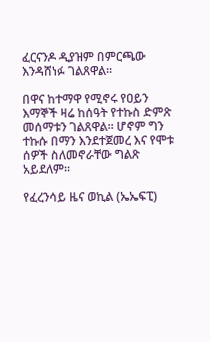ፈርናንዶ ዲያዝም በምርጫው እንዳሸነፉ ገልጸዋል።

በዋና ከተማዋ የሚኖሩ የዐይን እማኞች ዛሬ ከሰዓት የተኩስ ድምጽ መሰማቱን ገልጸዋል። ሆኖም ግን ተኩሱ በማን እንደተጀመረ እና የሞቱ ሰዎች ስለመኖራቸው ግልጽ አይደለም።

የፈረንሳይ ዜና ወኪል (ኤኤፍፒ)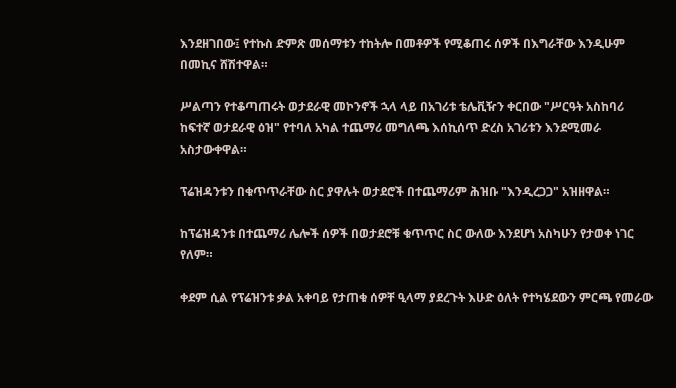እንደዘገበው፤ የተኩስ ድምጽ መሰማቱን ተከትሎ በመቶዎች የሚቆጠሩ ሰዎች በእግራቸው እንዲሁም በመኪና ሸሽተዋል።

ሥልጣን የተቆጣጠሩት ወታደራዊ መኮንኖች ኋላ ላይ በአገሪቱ ቴሌቪዥን ቀርበው "ሥርዓት አስከባሪ ከፍተኛ ወታደራዊ ዕዝ" የተባለ አካል ተጨማሪ መግለጫ እሰኪሰጥ ድረስ አገሪቱን እንደሚመራ አስታውቀዋል።

ፕሬዝዳንቱን በቁጥጥራቸው ስር ያዋሉት ወታደሮች በተጨማሪም ሕዝቡ "እንዲረጋጋ" አዝዘዋል።

ከፕሬዝዳንቱ በተጨማሪ ሌሎች ሰዎች በወታደሮቹ ቁጥጥር ስር ውለው እንደሆነ አስካሁን የታወቀ ነገር የለም።

ቀደም ሲል የፕሬዝንቱ ቃል አቀባይ የታጠቁ ሰዎቸ ዒላማ ያደረጉት እሁድ ዕለት የተካሄደውን ምርጫ የመራው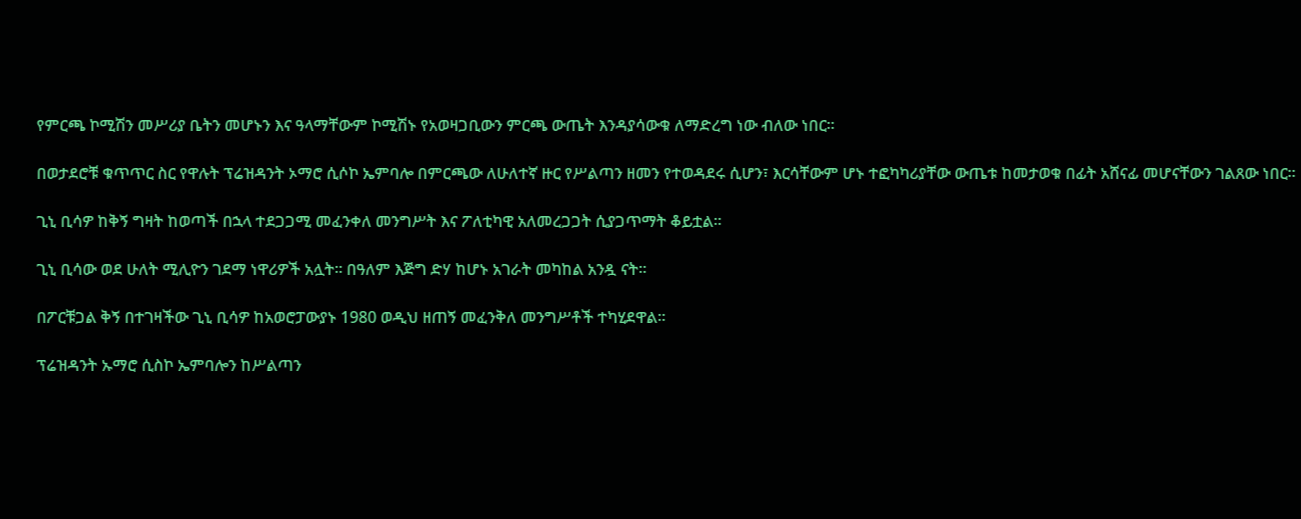የምርጫ ኮሚሽን መሥሪያ ቤትን መሆኑን እና ዓላማቸውም ኮሚሽኑ የአወዛጋቢውን ምርጫ ውጤት እንዳያሳውቁ ለማድረግ ነው ብለው ነበር።

በወታደሮቹ ቁጥጥር ስር የዋሉት ፕሬዝዳንት ኦማሮ ሲሶኮ ኤምባሎ በምርጫው ለሁለተኛ ዙር የሥልጣን ዘመን የተወዳደሩ ሲሆን፣ እርሳቸውም ሆኑ ተፎካካሪያቸው ውጤቱ ከመታወቁ በፊት አሸናፊ መሆናቸውን ገልጸው ነበር።

ጊኒ ቢሳዎ ከቅኝ ግዛት ከወጣች በኋላ ተደጋጋሚ መፈንቀለ መንግሥት እና ፖለቲካዊ አለመረጋጋት ሲያጋጥማት ቆይቷል።

ጊኒ ቢሳው ወደ ሁለት ሚሊዮን ገደማ ነዋሪዎች አሏት። በዓለም እጅግ ድሃ ከሆኑ አገራት መካከል አንዷ ናት።

በፖርቹጋል ቅኝ በተገዛችው ጊኒ ቢሳዎ ከአወሮፓውያኑ 1980 ወዲህ ዘጠኝ መፈንቅለ መንግሥቶች ተካሂደዋል።

ፕሬዝዳንት ኡማሮ ሲስኮ ኤምባሎን ከሥልጣን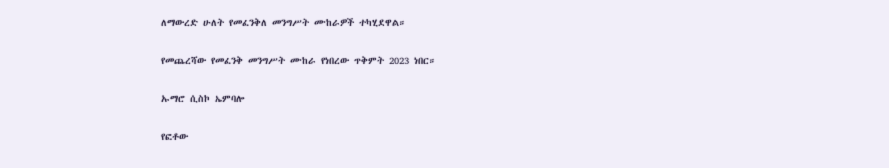ለማውረድ ሁለት የመፈንቅለ መንግሥት ሙከራዎች ተካሂደዋል።

የመጨረሻው የመፈንቅ መንግሥት ሙከራ የነበረው ጥቅምት 2023 ነበር።

ኡማሮ ሲስኮ ኤምባሎ

የፎቶው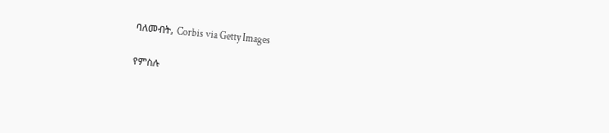ባለመብት, Corbis via Getty Images

የምስሉ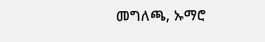መግለጫ, ኡማሮ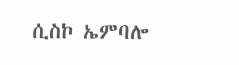ሲስኮ ኤምባሎ